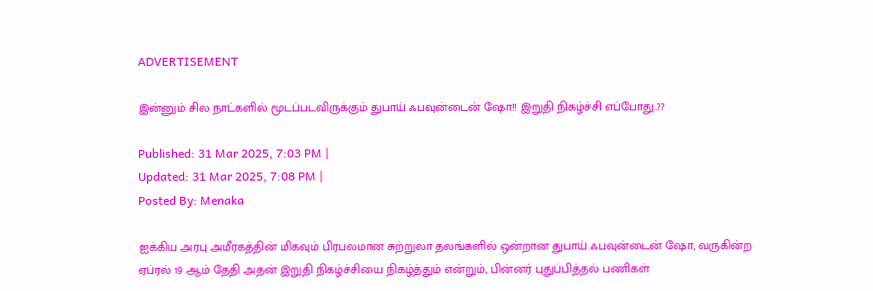ADVERTISEMENT

இன்னும் சில நாட்களில் மூடப்படவிருக்கும் துபாய் ஃபவுன்டைன் ஷோ!! இறுதி நிகழ்ச்சி எப்போது..??

Published: 31 Mar 2025, 7:03 PM |
Updated: 31 Mar 2025, 7:08 PM |
Posted By: Menaka

ஐக்கிய அரபு அமீரகத்தின் மிகவும் பிரபலமான சுற்றுலா தலங்களில் ஒன்றான துபாய் ஃபவுன்டைன் ஷோ, வருகின்ற ஏப்ரல் 19 ஆம் தேதி அதன் இறுதி நிகழ்ச்சியை நிகழ்த்தும் என்றும், பின்னர் புதுப்பித்தல் பணிகள்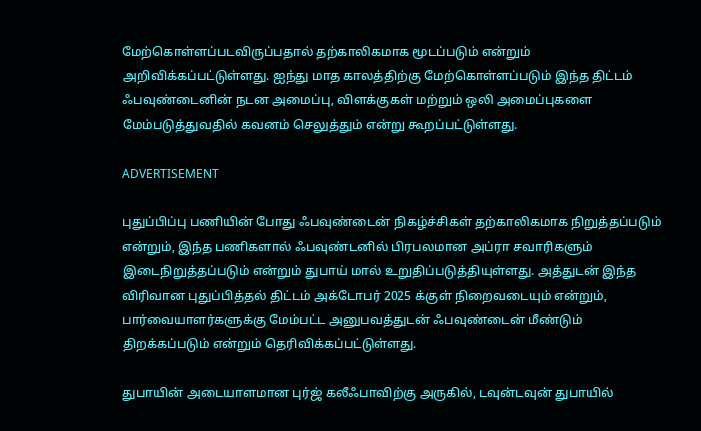மேற்கொள்ளப்படவிருப்பதால் தற்காலிகமாக மூடப்படும் என்றும் அறிவிக்கப்பட்டுள்ளது. ஐந்து மாத காலத்திற்கு மேற்கொள்ளப்படும் இந்த திட்டம் ஃபவுண்டைனின் நடன அமைப்பு, விளக்குகள் மற்றும் ஒலி அமைப்புகளை மேம்படுத்துவதில் கவனம் செலுத்தும் என்று கூறப்பட்டுள்ளது.

ADVERTISEMENT

புதுப்பிப்பு பணியின் போது ஃபவுண்டைன் நிகழ்ச்சிகள் தற்காலிகமாக நிறுத்தப்படும் என்றும், இந்த பணிகளால் ஃபவுண்டனில் பிரபலமான அப்ரா சவாரிகளும் இடைநிறுத்தப்படும் என்றும் துபாய் மால் உறுதிப்படுத்தியுள்ளது. அத்துடன் இந்த விரிவான புதுப்பித்தல் திட்டம் அக்டோபர் 2025 க்குள் நிறைவடையும் என்றும், பார்வையாளர்களுக்கு மேம்பட்ட அனுபவத்துடன் ஃபவுண்டைன் மீண்டும் திறக்கப்படும் என்றும் தெரிவிக்கப்பட்டுள்ளது.

துபாயின் அடையாளமான புர்ஜ் கலீஃபாவிற்கு அருகில், டவுன்டவுன் துபாயில்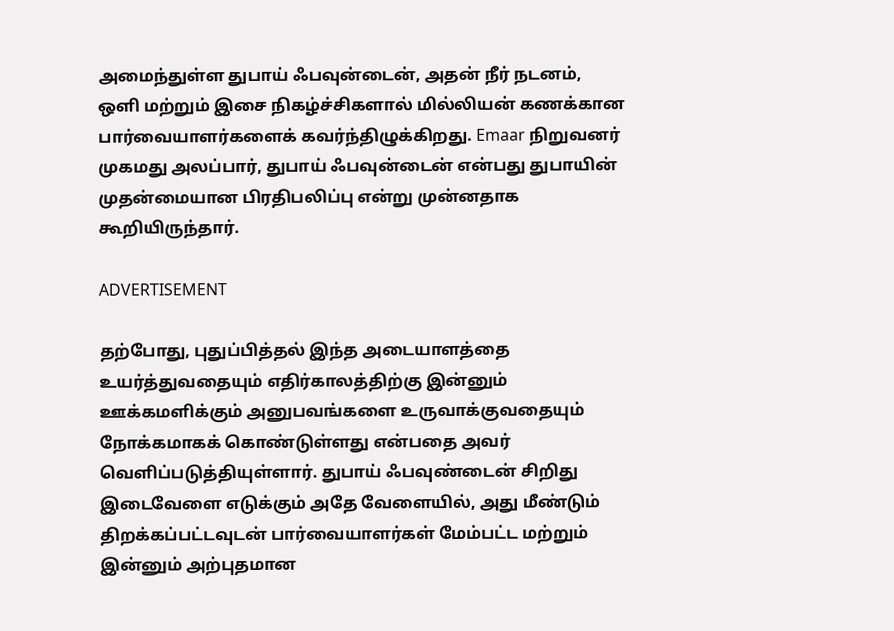அமைந்துள்ள துபாய் ஃபவுன்டைன், அதன் நீர் நடனம், ஒளி மற்றும் இசை நிகழ்ச்சிகளால் மில்லியன் கணக்கான பார்வையாளர்களைக் கவர்ந்திழுக்கிறது. Emaar நிறுவனர் முகமது அலப்பார், துபாய் ஃபவுன்டைன் என்பது துபாயின் முதன்மையான பிரதிபலிப்பு என்று முன்னதாக கூறியிருந்தார்.

ADVERTISEMENT

தற்போது, புதுப்பித்தல் இந்த அடையாளத்தை உயர்த்துவதையும் எதிர்காலத்திற்கு இன்னும் ஊக்கமளிக்கும் அனுபவங்களை உருவாக்குவதையும் நோக்கமாகக் கொண்டுள்ளது என்பதை அவர் வெளிப்படுத்தியுள்ளார். துபாய் ஃபவுண்டைன் சிறிது இடைவேளை எடுக்கும் அதே வேளையில், அது மீண்டும் திறக்கப்பட்டவுடன் பார்வையாளர்கள் மேம்பட்ட மற்றும் இன்னும் அற்புதமான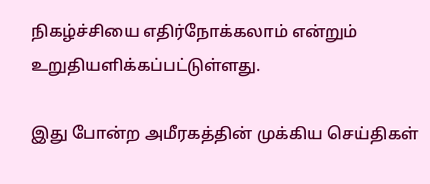நிகழ்ச்சியை எதிர்நோக்கலாம் என்றும் உறுதியளிக்கப்பட்டுள்ளது.

இது போன்ற அமீரகத்தின் முக்கிய செய்திகள்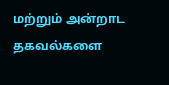மற்றும் அன்றாட தகவல்களை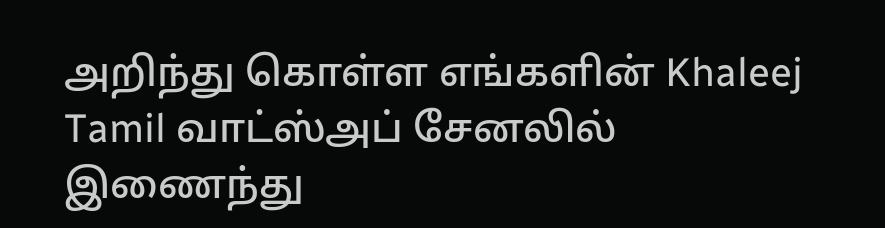அறிந்து கொள்ள எங்களின் Khaleej Tamil வாட்ஸ்அப் சேனலில் இணைந்து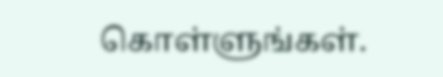கொள்ளுங்கள்.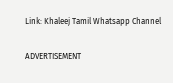Link: Khaleej Tamil Whatsapp Channel

ADVERTISEMENT